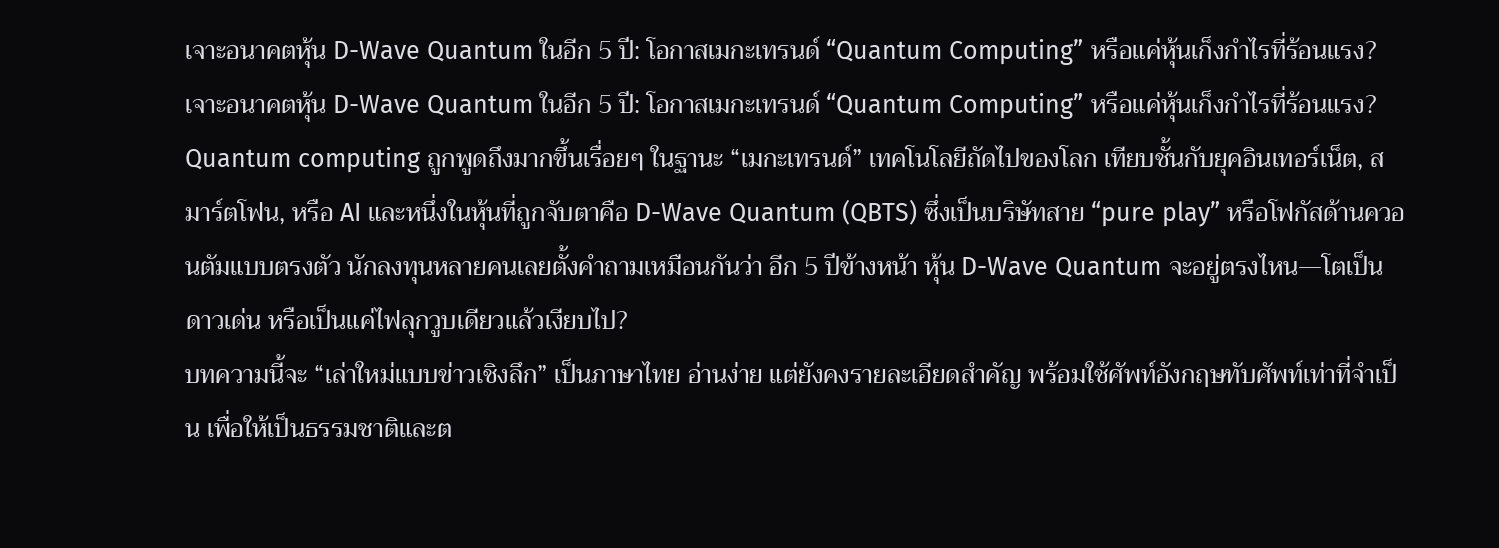เจาะอนาคตหุ้น D-Wave Quantum ในอีก 5 ปี: โอกาสเมกะเทรนด์ “Quantum Computing” หรือแค่หุ้นเก็งกำไรที่ร้อนแรง?
เจาะอนาคตหุ้น D-Wave Quantum ในอีก 5 ปี: โอกาสเมกะเทรนด์ “Quantum Computing” หรือแค่หุ้นเก็งกำไรที่ร้อนแรง?
Quantum computing ถูกพูดถึงมากขึ้นเรื่อยๆ ในฐานะ “เมกะเทรนด์” เทคโนโลยีถัดไปของโลก เทียบชั้นกับยุคอินเทอร์เน็ต, สมาร์ตโฟน, หรือ AI และหนึ่งในหุ้นที่ถูกจับตาคือ D-Wave Quantum (QBTS) ซึ่งเป็นบริษัทสาย “pure play” หรือโฟกัสด้านควอนตัมแบบตรงตัว นักลงทุนหลายคนเลยตั้งคำถามเหมือนกันว่า อีก 5 ปีข้างหน้า หุ้น D-Wave Quantum จะอยู่ตรงไหน—โตเป็นดาวเด่น หรือเป็นแค่ไฟลุกวูบเดียวแล้วเงียบไป?
บทความนี้จะ “เล่าใหม่แบบข่าวเชิงลึก” เป็นภาษาไทย อ่านง่าย แต่ยังคงรายละเอียดสำคัญ พร้อมใช้ศัพท์อังกฤษทับศัพท์เท่าที่จำเป็น เพื่อให้เป็นธรรมชาติและต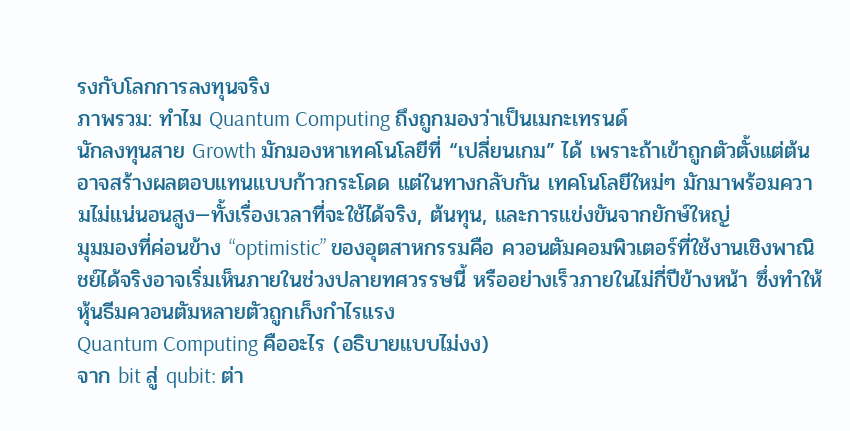รงกับโลกการลงทุนจริง
ภาพรวม: ทำไม Quantum Computing ถึงถูกมองว่าเป็นเมกะเทรนด์
นักลงทุนสาย Growth มักมองหาเทคโนโลยีที่ “เปลี่ยนเกม” ได้ เพราะถ้าเข้าถูกตัวตั้งแต่ต้น อาจสร้างผลตอบแทนแบบก้าวกระโดด แต่ในทางกลับกัน เทคโนโลยีใหม่ๆ มักมาพร้อมความไม่แน่นอนสูง—ทั้งเรื่องเวลาที่จะใช้ได้จริง, ต้นทุน, และการแข่งขันจากยักษ์ใหญ่
มุมมองที่ค่อนข้าง “optimistic” ของอุตสาหกรรมคือ ควอนตัมคอมพิวเตอร์ที่ใช้งานเชิงพาณิชย์ได้จริงอาจเริ่มเห็นภายในช่วงปลายทศวรรษนี้ หรืออย่างเร็วภายในไม่กี่ปีข้างหน้า ซึ่งทำให้หุ้นธีมควอนตัมหลายตัวถูกเก็งกำไรแรง
Quantum Computing คืออะไร (อธิบายแบบไม่งง)
จาก bit สู่ qubit: ต่า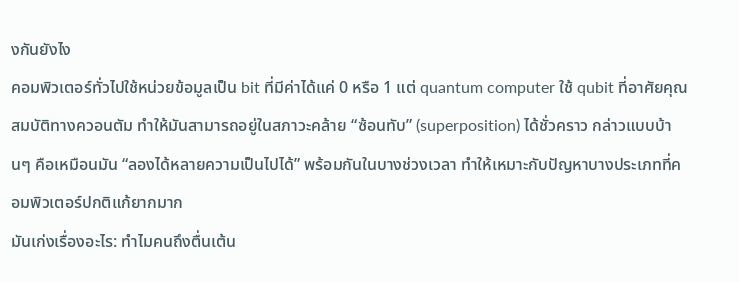งกันยังไง
คอมพิวเตอร์ทั่วไปใช้หน่วยข้อมูลเป็น bit ที่มีค่าได้แค่ 0 หรือ 1 แต่ quantum computer ใช้ qubit ที่อาศัยคุณสมบัติทางควอนตัม ทำให้มันสามารถอยู่ในสภาวะคล้าย “ซ้อนทับ” (superposition) ได้ชั่วคราว กล่าวแบบบ้านๆ คือเหมือนมัน “ลองได้หลายความเป็นไปได้” พร้อมกันในบางช่วงเวลา ทำให้เหมาะกับปัญหาบางประเภทที่คอมพิวเตอร์ปกติแก้ยากมาก
มันเก่งเรื่องอะไร: ทำไมคนถึงตื่นเต้น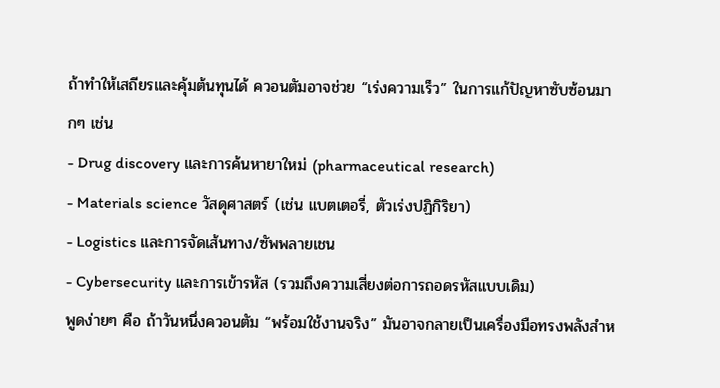ถ้าทำให้เสถียรและคุ้มต้นทุนได้ ควอนตัมอาจช่วย “เร่งความเร็ว” ในการแก้ปัญหาซับซ้อนมากๆ เช่น
- Drug discovery และการค้นหายาใหม่ (pharmaceutical research)
- Materials science วัสดุศาสตร์ (เช่น แบตเตอรี่, ตัวเร่งปฏิกิริยา)
- Logistics และการจัดเส้นทาง/ซัพพลายเชน
- Cybersecurity และการเข้ารหัส (รวมถึงความเสี่ยงต่อการถอดรหัสแบบเดิม)
พูดง่ายๆ คือ ถ้าวันหนึ่งควอนตัม “พร้อมใช้งานจริง” มันอาจกลายเป็นเครื่องมือทรงพลังสำห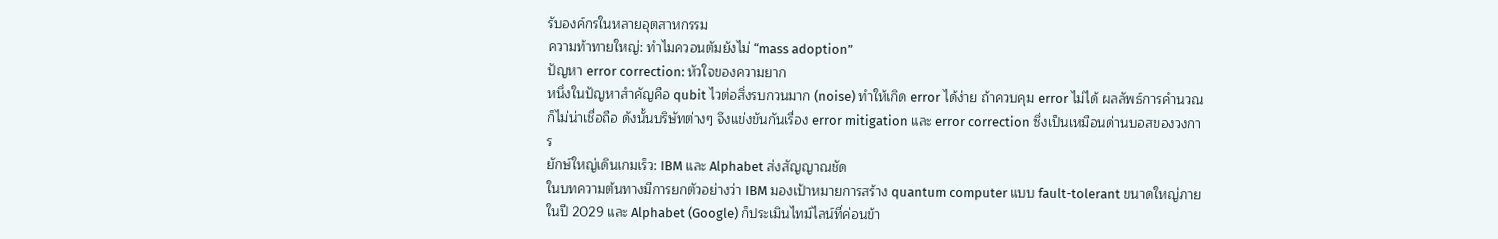รับองค์กรในหลายอุตสาหกรรม
ความท้าทายใหญ่: ทำไมควอนตัมยังไม่ “mass adoption”
ปัญหา error correction: หัวใจของความยาก
หนึ่งในปัญหาสำคัญคือ qubit ไวต่อสิ่งรบกวนมาก (noise) ทำให้เกิด error ได้ง่าย ถ้าควบคุม error ไม่ได้ ผลลัพธ์การคำนวณก็ไม่น่าเชื่อถือ ดังนั้นบริษัทต่างๆ จึงแข่งขันกันเรื่อง error mitigation และ error correction ซึ่งเป็นเหมือนด่านบอสของวงการ
ยักษ์ใหญ่เดินเกมเร็ว: IBM และ Alphabet ส่งสัญญาณชัด
ในบทความต้นทางมีการยกตัวอย่างว่า IBM มองเป้าหมายการสร้าง quantum computer แบบ fault-tolerant ขนาดใหญ่ภายในปี 2029 และ Alphabet (Google) ก็ประเมินไทม์ไลน์ที่ค่อนข้า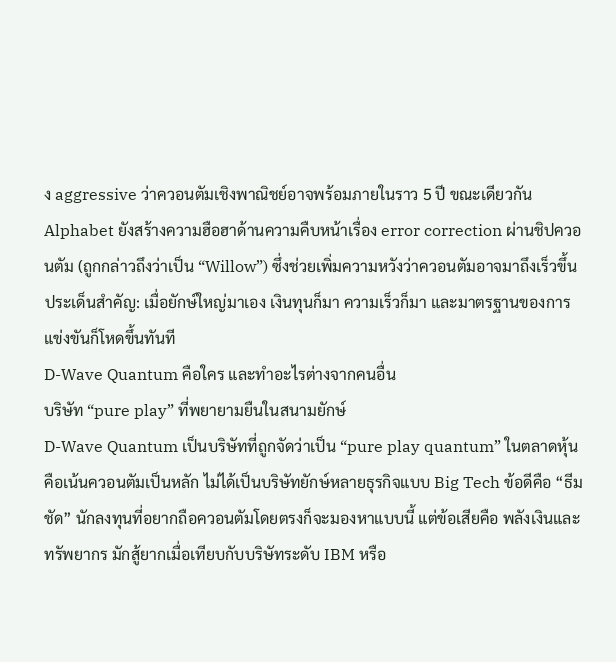ง aggressive ว่าควอนตัมเชิงพาณิชย์อาจพร้อมภายในราว 5 ปี ขณะเดียวกัน Alphabet ยังสร้างความฮือฮาด้านความคืบหน้าเรื่อง error correction ผ่านชิปควอนตัม (ถูกกล่าวถึงว่าเป็น “Willow”) ซึ่งช่วยเพิ่มความหวังว่าควอนตัมอาจมาถึงเร็วขึ้น
ประเด็นสำคัญ: เมื่อยักษ์ใหญ่มาเอง เงินทุนก็มา ความเร็วก็มา และมาตรฐานของการแข่งขันก็โหดขึ้นทันที
D-Wave Quantum คือใคร และทำอะไรต่างจากคนอื่น
บริษัท “pure play” ที่พยายามยืนในสนามยักษ์
D-Wave Quantum เป็นบริษัทที่ถูกจัดว่าเป็น “pure play quantum” ในตลาดหุ้น คือเน้นควอนตัมเป็นหลัก ไม่ได้เป็นบริษัทยักษ์หลายธุรกิจแบบ Big Tech ข้อดีคือ “ธีมชัด” นักลงทุนที่อยากถือควอนตัมโดยตรงก็จะมองหาแบบนี้ แต่ข้อเสียคือ พลังเงินและทรัพยากร มักสู้ยากเมื่อเทียบกับบริษัทระดับ IBM หรือ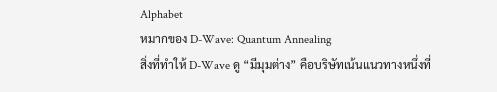Alphabet
หมากของ D-Wave: Quantum Annealing
สิ่งที่ทำให้ D-Wave ดู “มีมุมต่าง” คือบริษัทเน้นแนวทางหนึ่งที่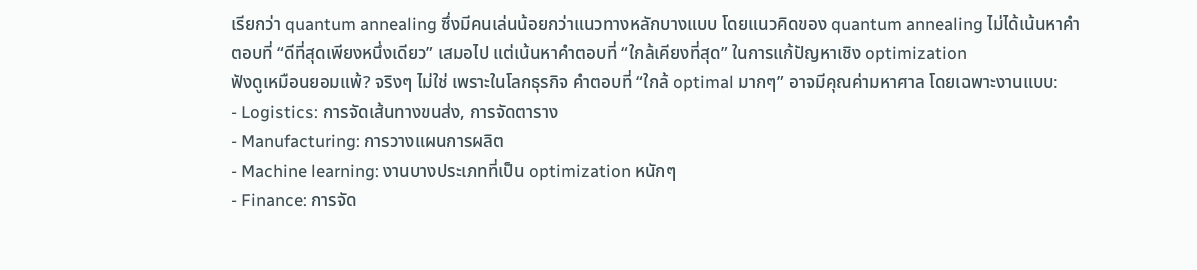เรียกว่า quantum annealing ซึ่งมีคนเล่นน้อยกว่าแนวทางหลักบางแบบ โดยแนวคิดของ quantum annealing ไม่ได้เน้นหาคำตอบที่ “ดีที่สุดเพียงหนึ่งเดียว” เสมอไป แต่เน้นหาคำตอบที่ “ใกล้เคียงที่สุด” ในการแก้ปัญหาเชิง optimization
ฟังดูเหมือนยอมแพ้? จริงๆ ไม่ใช่ เพราะในโลกธุรกิจ คำตอบที่ “ใกล้ optimal มากๆ” อาจมีคุณค่ามหาศาล โดยเฉพาะงานแบบ:
- Logistics: การจัดเส้นทางขนส่ง, การจัดตาราง
- Manufacturing: การวางแผนการผลิต
- Machine learning: งานบางประเภทที่เป็น optimization หนักๆ
- Finance: การจัด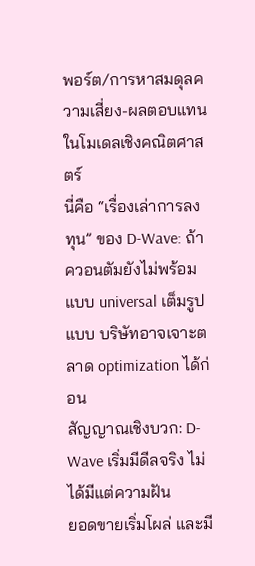พอร์ต/การหาสมดุลความเสี่ยง-ผลตอบแทนในโมเดลเชิงคณิตศาสตร์
นี่คือ “เรื่องเล่าการลงทุน” ของ D-Wave: ถ้าควอนตัมยังไม่พร้อมแบบ universal เต็มรูปแบบ บริษัทอาจเจาะตลาด optimization ได้ก่อน
สัญญาณเชิงบวก: D-Wave เริ่มมีดีลจริง ไม่ได้มีแต่ความฝัน
ยอดขายเริ่มโผล่ และมี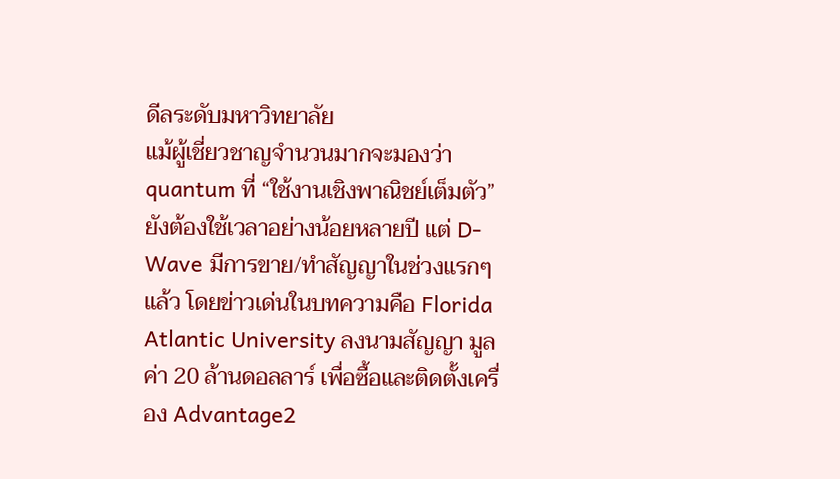ดีลระดับมหาวิทยาลัย
แม้ผู้เชี่ยวชาญจำนวนมากจะมองว่า quantum ที่ “ใช้งานเชิงพาณิชย์เต็มตัว” ยังต้องใช้เวลาอย่างน้อยหลายปี แต่ D-Wave มีการขาย/ทำสัญญาในช่วงแรกๆ แล้ว โดยข่าวเด่นในบทความคือ Florida Atlantic University ลงนามสัญญา มูลค่า 20 ล้านดอลลาร์ เพื่อซื้อและติดตั้งเครื่อง Advantage2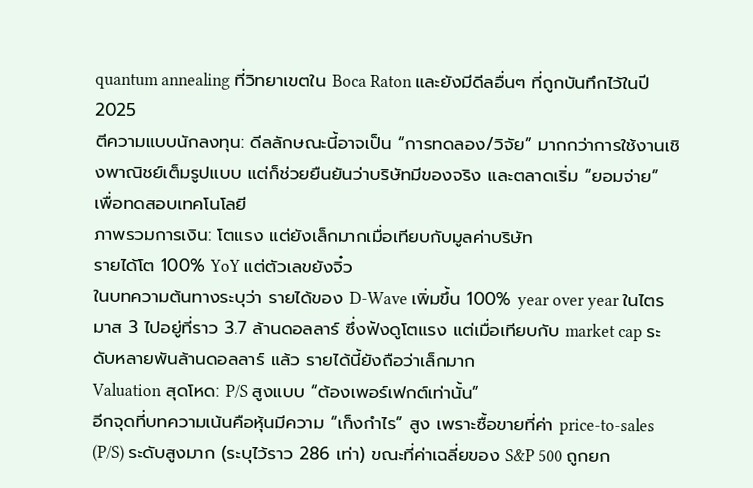quantum annealing ที่วิทยาเขตใน Boca Raton และยังมีดีลอื่นๆ ที่ถูกบันทึกไว้ในปี 2025
ตีความแบบนักลงทุน: ดีลลักษณะนี้อาจเป็น “การทดลอง/วิจัย” มากกว่าการใช้งานเชิงพาณิชย์เต็มรูปแบบ แต่ก็ช่วยยืนยันว่าบริษัทมีของจริง และตลาดเริ่ม “ยอมจ่าย” เพื่อทดสอบเทคโนโลยี
ภาพรวมการเงิน: โตแรง แต่ยังเล็กมากเมื่อเทียบกับมูลค่าบริษัท
รายได้โต 100% YoY แต่ตัวเลขยังจิ๋ว
ในบทความต้นทางระบุว่า รายได้ของ D-Wave เพิ่มขึ้น 100% year over year ในไตรมาส 3 ไปอยู่ที่ราว 3.7 ล้านดอลลาร์ ซึ่งฟังดูโตแรง แต่เมื่อเทียบกับ market cap ระดับหลายพันล้านดอลลาร์ แล้ว รายได้นี้ยังถือว่าเล็กมาก
Valuation สุดโหด: P/S สูงแบบ “ต้องเพอร์เฟกต์เท่านั้น”
อีกจุดที่บทความเน้นคือหุ้นมีความ “เก็งกำไร” สูง เพราะซื้อขายที่ค่า price-to-sales (P/S) ระดับสูงมาก (ระบุไว้ราว 286 เท่า) ขณะที่ค่าเฉลี่ยของ S&P 500 ถูกยก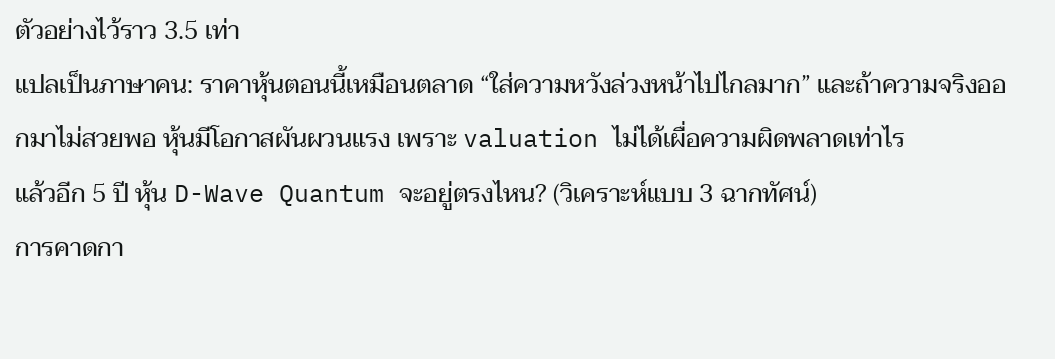ตัวอย่างไว้ราว 3.5 เท่า
แปลเป็นภาษาคน: ราคาหุ้นตอนนี้เหมือนตลาด “ใส่ความหวังล่วงหน้าไปไกลมาก” และถ้าความจริงออกมาไม่สวยพอ หุ้นมีโอกาสผันผวนแรง เพราะ valuation ไม่ได้เผื่อความผิดพลาดเท่าไร
แล้วอีก 5 ปี หุ้น D-Wave Quantum จะอยู่ตรงไหน? (วิเคราะห์แบบ 3 ฉากทัศน์)
การคาดกา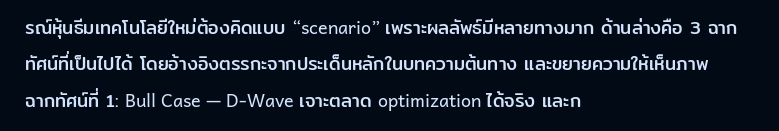รณ์หุ้นธีมเทคโนโลยีใหม่ต้องคิดแบบ “scenario” เพราะผลลัพธ์มีหลายทางมาก ด้านล่างคือ 3 ฉากทัศน์ที่เป็นไปได้ โดยอ้างอิงตรรกะจากประเด็นหลักในบทความต้นทาง และขยายความให้เห็นภาพ
ฉากทัศน์ที่ 1: Bull Case — D-Wave เจาะตลาด optimization ได้จริง และก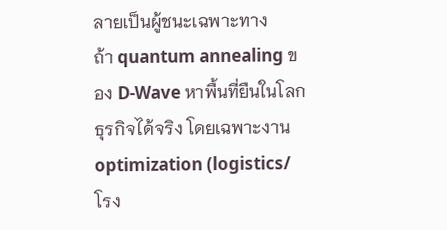ลายเป็นผู้ชนะเฉพาะทาง
ถ้า quantum annealing ของ D-Wave หาพื้นที่ยืนในโลกธุรกิจได้จริง โดยเฉพาะงาน optimization (logistics/โรง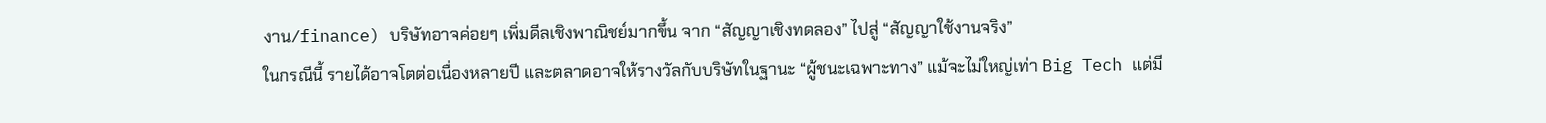งาน/finance) บริษัทอาจค่อยๆ เพิ่มดีลเชิงพาณิชย์มากขึ้น จาก “สัญญาเชิงทดลอง” ไปสู่ “สัญญาใช้งานจริง”
ในกรณีนี้ รายได้อาจโตต่อเนื่องหลายปี และตลาดอาจให้รางวัลกับบริษัทในฐานะ “ผู้ชนะเฉพาะทาง” แม้จะไม่ใหญ่เท่า Big Tech แต่มี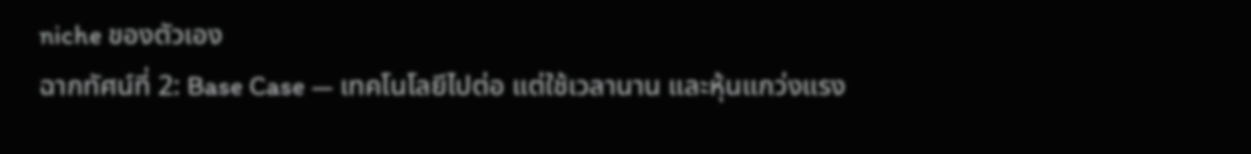niche ของตัวเอง
ฉากทัศน์ที่ 2: Base Case — เทคโนโลยีไปต่อ แต่ใช้เวลานาน และหุ้นแกว่งแรง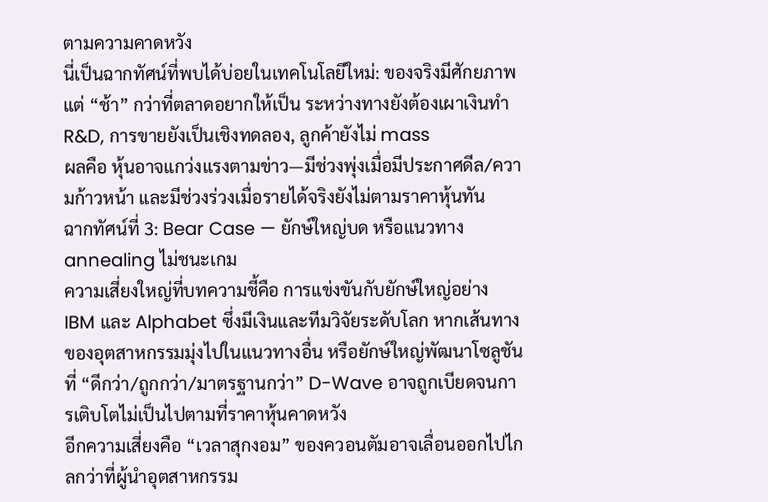ตามความคาดหวัง
นี่เป็นฉากทัศน์ที่พบได้บ่อยในเทคโนโลยีใหม่: ของจริงมีศักยภาพ แต่ “ช้า” กว่าที่ตลาดอยากให้เป็น ระหว่างทางยังต้องเผาเงินทำ R&D, การขายยังเป็นเชิงทดลอง, ลูกค้ายังไม่ mass
ผลคือ หุ้นอาจแกว่งแรงตามข่าว—มีช่วงพุ่งเมื่อมีประกาศดีล/ความก้าวหน้า และมีช่วงร่วงเมื่อรายได้จริงยังไม่ตามราคาหุ้นทัน
ฉากทัศน์ที่ 3: Bear Case — ยักษ์ใหญ่บด หรือแนวทาง annealing ไม่ชนะเกม
ความเสี่ยงใหญ่ที่บทความชี้คือ การแข่งขันกับยักษ์ใหญ่อย่าง IBM และ Alphabet ซึ่งมีเงินและทีมวิจัยระดับโลก หากเส้นทางของอุตสาหกรรมมุ่งไปในแนวทางอื่น หรือยักษ์ใหญ่พัฒนาโซลูชันที่ “ดีกว่า/ถูกกว่า/มาตรฐานกว่า” D-Wave อาจถูกเบียดจนการเติบโตไม่เป็นไปตามที่ราคาหุ้นคาดหวัง
อีกความเสี่ยงคือ “เวลาสุกงอม” ของควอนตัมอาจเลื่อนออกไปไกลกว่าที่ผู้นำอุตสาหกรรม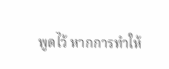พูดไว้ หากการทำให้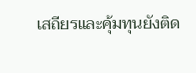เสถียรและคุ้มทุนยังติด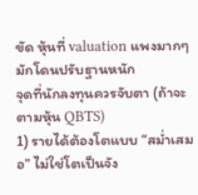ขัด หุ้นที่ valuation แพงมากๆ มักโดนปรับฐานหนัก
จุดที่นักลงทุนควรจับตา (ถ้าจะตามหุ้น QBTS)
1) รายได้ต้องโตแบบ “สม่ำเสมอ” ไม่ใช่โตเป็นจัง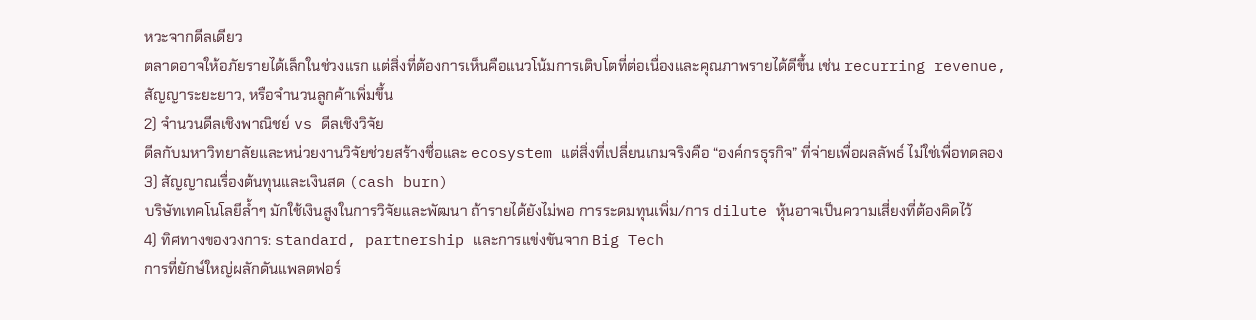หวะจากดีลเดียว
ตลาดอาจให้อภัยรายได้เล็กในช่วงแรก แต่สิ่งที่ต้องการเห็นคือแนวโน้มการเติบโตที่ต่อเนื่องและคุณภาพรายได้ดีขึ้น เช่น recurring revenue, สัญญาระยะยาว, หรือจำนวนลูกค้าเพิ่มขึ้น
2) จำนวนดีลเชิงพาณิชย์ vs ดีลเชิงวิจัย
ดีลกับมหาวิทยาลัยและหน่วยงานวิจัยช่วยสร้างชื่อและ ecosystem แต่สิ่งที่เปลี่ยนเกมจริงคือ “องค์กรธุรกิจ” ที่จ่ายเพื่อผลลัพธ์ ไม่ใช่เพื่อทดลอง
3) สัญญาณเรื่องต้นทุนและเงินสด (cash burn)
บริษัทเทคโนโลยีล้ำๆ มักใช้เงินสูงในการวิจัยและพัฒนา ถ้ารายได้ยังไม่พอ การระดมทุนเพิ่ม/การ dilute หุ้นอาจเป็นความเสี่ยงที่ต้องคิดไว้
4) ทิศทางของวงการ: standard, partnership และการแข่งขันจาก Big Tech
การที่ยักษ์ใหญ่ผลักดันแพลตฟอร์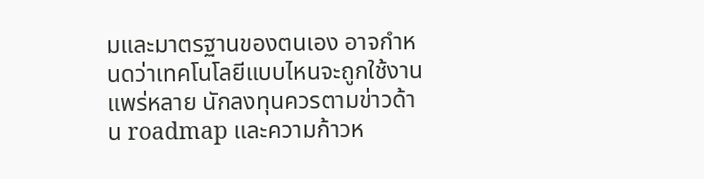มและมาตรฐานของตนเอง อาจกำหนดว่าเทคโนโลยีแบบไหนจะถูกใช้งานแพร่หลาย นักลงทุนควรตามข่าวด้าน roadmap และความก้าวห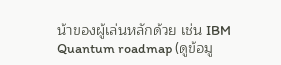น้าของผู้เล่นหลักด้วย เช่น IBM Quantum roadmap (ดูข้อมู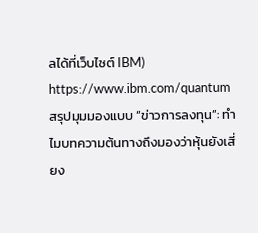ลได้ที่เว็บไซต์ IBM) https://www.ibm.com/quantum
สรุปมุมมองแบบ “ข่าวการลงทุน”: ทำไมบทความต้นทางถึงมองว่าหุ้นยังเสี่ยง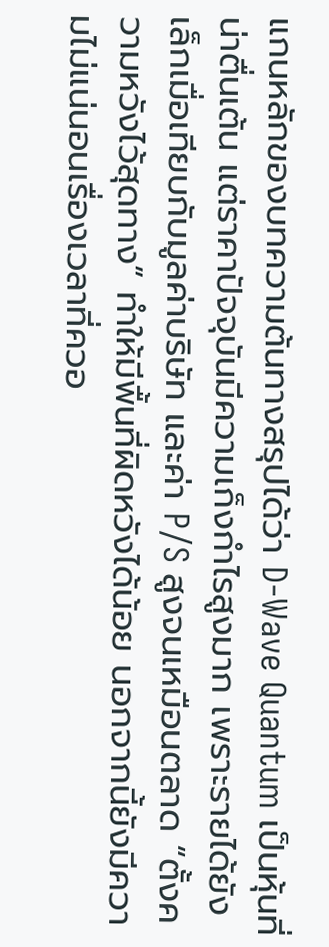แกนหลักของบทความต้นทางสรุปได้ว่า D-Wave Quantum เป็นหุ้นที่น่าตื่นเต้น แต่ราคาปัจจุบันมีความเก็งกำไรสูงมาก เพราะรายได้ยังเล็กเมื่อเทียบกับมูลค่าบริษัท และค่า P/S สูงจนเหมือนตลาด “ตั้งความหวังไว้สุดทาง” ทำให้มีพื้นที่ผิดหวังได้น้อย นอกจากนี้ยังมีความไม่แน่นอนเรื่องเวลาที่ควอ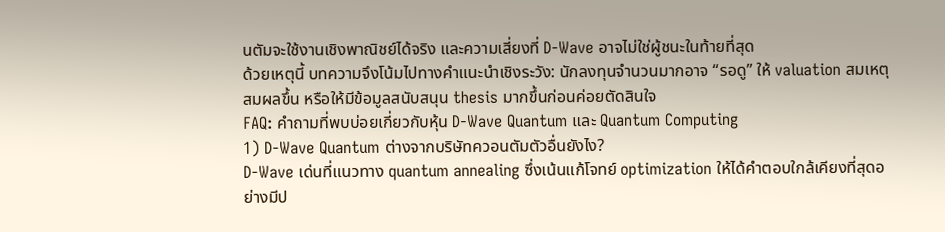นตัมจะใช้งานเชิงพาณิชย์ได้จริง และความเสี่ยงที่ D-Wave อาจไม่ใช่ผู้ชนะในท้ายที่สุด
ด้วยเหตุนี้ บทความจึงโน้มไปทางคำแนะนำเชิงระวัง: นักลงทุนจำนวนมากอาจ “รอดู” ให้ valuation สมเหตุสมผลขึ้น หรือให้มีข้อมูลสนับสนุน thesis มากขึ้นก่อนค่อยตัดสินใจ
FAQ: คำถามที่พบบ่อยเกี่ยวกับหุ้น D-Wave Quantum และ Quantum Computing
1) D-Wave Quantum ต่างจากบริษัทควอนตัมตัวอื่นยังไง?
D-Wave เด่นที่แนวทาง quantum annealing ซึ่งเน้นแก้โจทย์ optimization ให้ได้คำตอบใกล้เคียงที่สุดอย่างมีป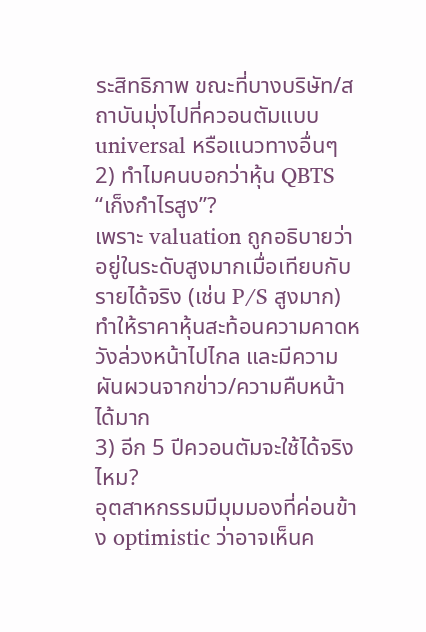ระสิทธิภาพ ขณะที่บางบริษัท/สถาบันมุ่งไปที่ควอนตัมแบบ universal หรือแนวทางอื่นๆ
2) ทำไมคนบอกว่าหุ้น QBTS “เก็งกำไรสูง”?
เพราะ valuation ถูกอธิบายว่าอยู่ในระดับสูงมากเมื่อเทียบกับรายได้จริง (เช่น P/S สูงมาก) ทำให้ราคาหุ้นสะท้อนความคาดหวังล่วงหน้าไปไกล และมีความผันผวนจากข่าว/ความคืบหน้าได้มาก
3) อีก 5 ปีควอนตัมจะใช้ได้จริงไหม?
อุตสาหกรรมมีมุมมองที่ค่อนข้าง optimistic ว่าอาจเห็นค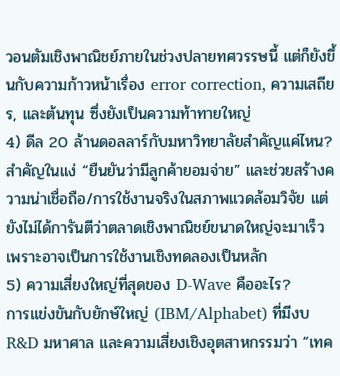วอนตัมเชิงพาณิชย์ภายในช่วงปลายทศวรรษนี้ แต่ก็ยังขึ้นกับความก้าวหน้าเรื่อง error correction, ความเสถียร, และต้นทุน ซึ่งยังเป็นความท้าทายใหญ่
4) ดีล 20 ล้านดอลลาร์กับมหาวิทยาลัยสำคัญแค่ไหน?
สำคัญในแง่ “ยืนยันว่ามีลูกค้ายอมจ่าย” และช่วยสร้างความน่าเชื่อถือ/การใช้งานจริงในสภาพแวดล้อมวิจัย แต่ยังไม่ได้การันตีว่าตลาดเชิงพาณิชย์ขนาดใหญ่จะมาเร็ว เพราะอาจเป็นการใช้งานเชิงทดลองเป็นหลัก
5) ความเสี่ยงใหญ่ที่สุดของ D-Wave คืออะไร?
การแข่งขันกับยักษ์ใหญ่ (IBM/Alphabet) ที่มีงบ R&D มหาศาล และความเสี่ยงเชิงอุตสาหกรรมว่า “เทค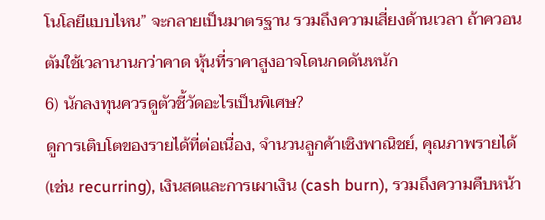โนโลยีแบบไหน” จะกลายเป็นมาตรฐาน รวมถึงความเสี่ยงด้านเวลา ถ้าควอนตัมใช้เวลานานกว่าคาด หุ้นที่ราคาสูงอาจโดนกดดันหนัก
6) นักลงทุนควรดูตัวชี้วัดอะไรเป็นพิเศษ?
ดูการเติบโตของรายได้ที่ต่อเนื่อง, จำนวนลูกค้าเชิงพาณิชย์, คุณภาพรายได้ (เช่น recurring), เงินสดและการเผาเงิน (cash burn), รวมถึงความคืบหน้า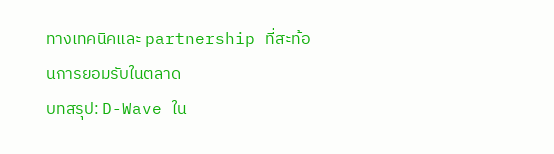ทางเทคนิคและ partnership ที่สะท้อนการยอมรับในตลาด
บทสรุป: D-Wave ใน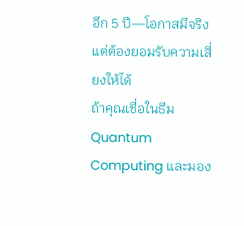อีก 5 ปี—โอกาสมีจริง แต่ต้องยอมรับความเสี่ยงให้ได้
ถ้าคุณเชื่อในธีม Quantum Computing และมอง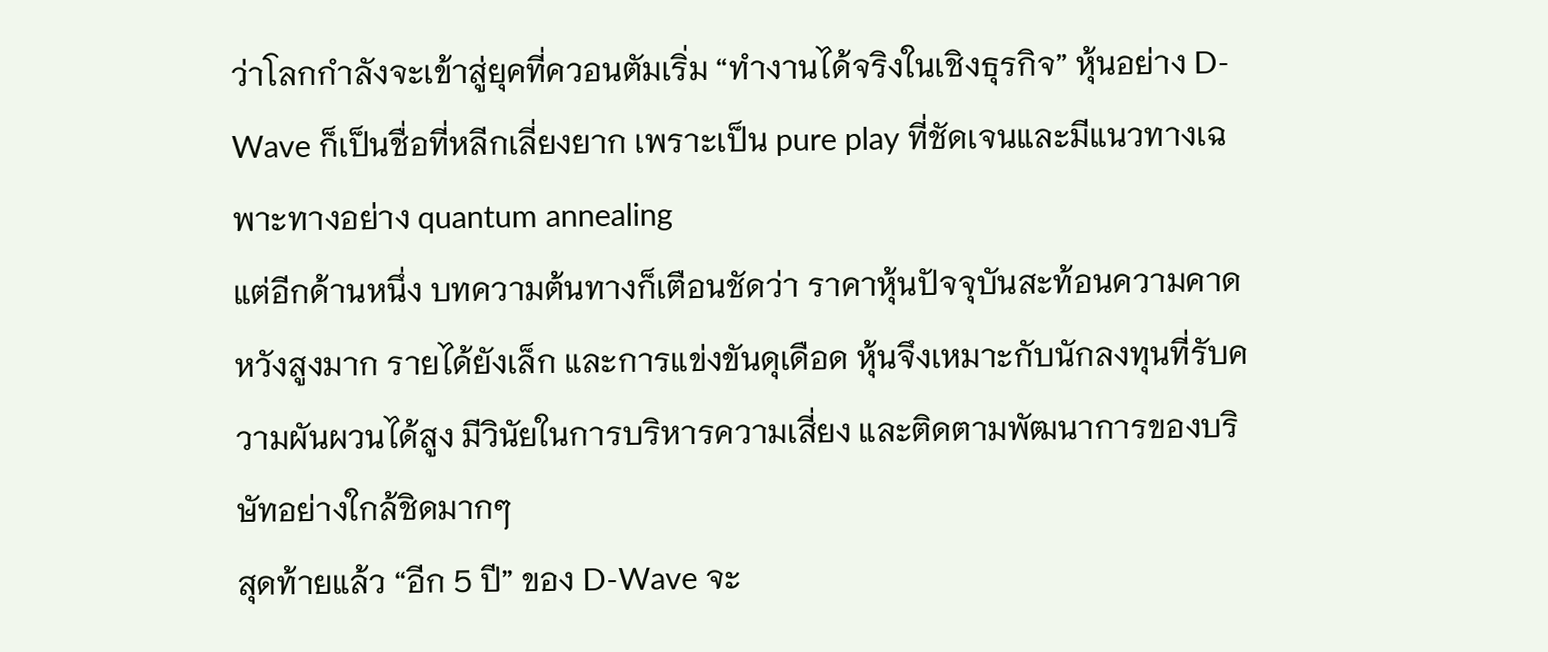ว่าโลกกำลังจะเข้าสู่ยุคที่ควอนตัมเริ่ม “ทำงานได้จริงในเชิงธุรกิจ” หุ้นอย่าง D-Wave ก็เป็นชื่อที่หลีกเลี่ยงยาก เพราะเป็น pure play ที่ชัดเจนและมีแนวทางเฉพาะทางอย่าง quantum annealing
แต่อีกด้านหนึ่ง บทความต้นทางก็เตือนชัดว่า ราคาหุ้นปัจจุบันสะท้อนความคาดหวังสูงมาก รายได้ยังเล็ก และการแข่งขันดุเดือด หุ้นจึงเหมาะกับนักลงทุนที่รับความผันผวนได้สูง มีวินัยในการบริหารความเสี่ยง และติดตามพัฒนาการของบริษัทอย่างใกล้ชิดมากๆ
สุดท้ายแล้ว “อีก 5 ปี” ของ D-Wave จะ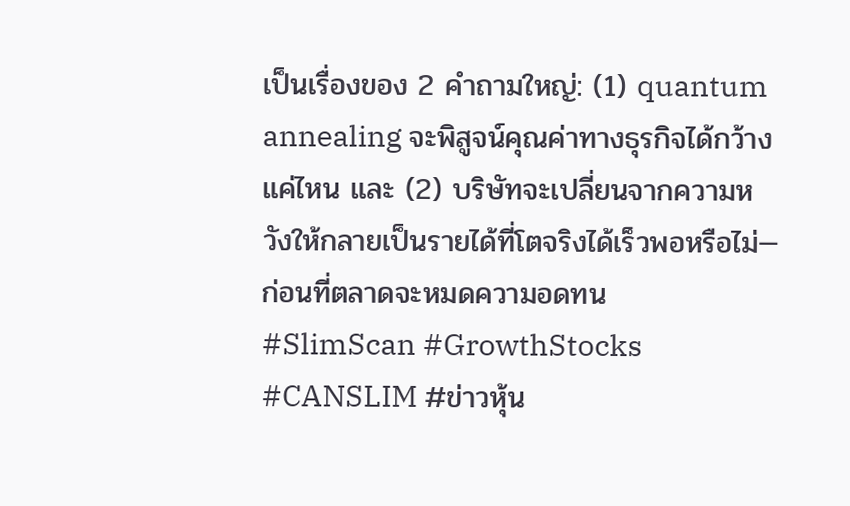เป็นเรื่องของ 2 คำถามใหญ่: (1) quantum annealing จะพิสูจน์คุณค่าทางธุรกิจได้กว้างแค่ไหน และ (2) บริษัทจะเปลี่ยนจากความหวังให้กลายเป็นรายได้ที่โตจริงได้เร็วพอหรือไม่—ก่อนที่ตลาดจะหมดความอดทน
#SlimScan #GrowthStocks #CANSLIM #ข่าวหุ้น